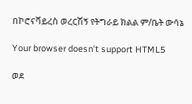በኮሮናቫይረስ ወረርሽኝ የትግራይ ክልል ም/ቤት ውሳኔ

Your browser doesn’t support HTML5

ወደ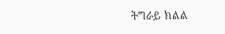ትግራይ ክልል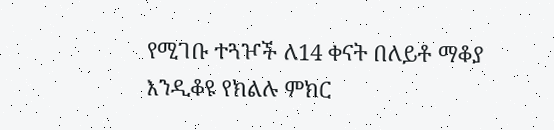የሚገቡ ተጓዦች ለ14 ቀናት በለይቶ ማቆያ እንዲቆዩ የክልሉ ምክር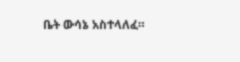ቤት ውሳኔ አስተላለፈ።